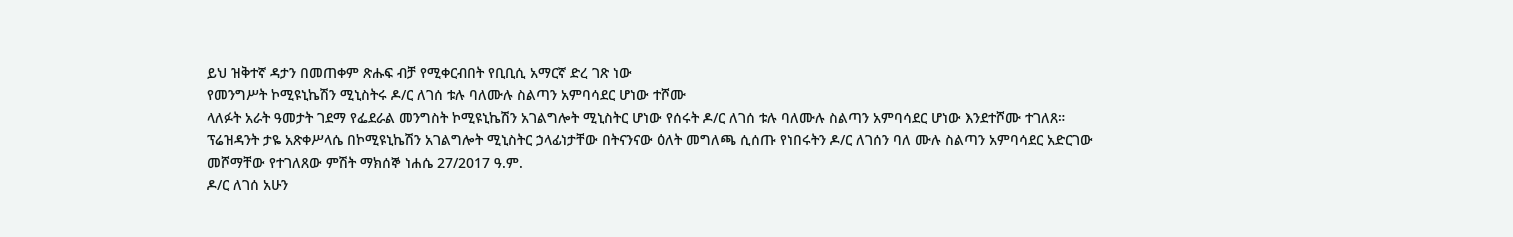ይህ ዝቅተኛ ዳታን በመጠቀም ጽሑፍ ብቻ የሚቀርብበት የቢቢሲ አማርኛ ድረ ገጽ ነው
የመንግሥት ኮሚዩኒኬሽን ሚኒስትሩ ዶ/ር ለገሰ ቱሉ ባለሙሉ ስልጣን አምባሳደር ሆነው ተሾሙ
ላለፉት አራት ዓመታት ገደማ የፌደራል መንግስት ኮሚዩኒኬሽን አገልግሎት ሚኒስትር ሆነው የሰሩት ዶ/ር ለገሰ ቱሉ ባለሙሉ ስልጣን አምባሳደር ሆነው እንደተሾሙ ተገለጸ።
ፕሬዝዳንት ታዬ አጽቀሥላሴ በኮሚዩኒኬሽን አገልግሎት ሚኒስትር ኃላፊነታቸው በትናንናው ዕለት መግለጫ ሲሰጡ የነበሩትን ዶ/ር ለገሰን ባለ ሙሉ ስልጣን አምባሳደር አድርገው መሾማቸው የተገለጸው ምሽት ማክሰኞ ነሐሴ 27/2017 ዓ.ም.
ዶ/ር ለገሰ አሁን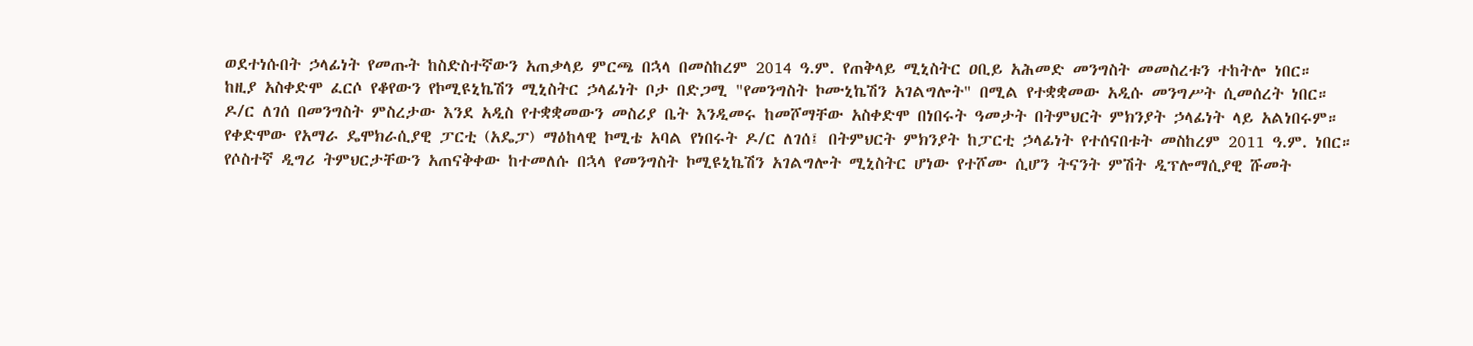ወደተነሱበት ኃላፊነት የመጡት ከስድስተኛውን አጠቃላይ ምርጫ በኋላ በመስከረም 2014 ዓ.ም. የጠቅላይ ሚኒስትር ዐቢይ አሕመድ መንግስት መመስረቱን ተከትሎ ነበር።
ከዚያ አስቀድሞ ፈርሶ የቆየውን የኮሚዩኒኬሽን ሚኒስትር ኃላፊነት ቦታ በድጋሚ "የመንግስት ኮሙኒኬሽን አገልግሎት" በሚል የተቋቋመው አዲሱ መንግሥት ሲመሰረት ነበር።
ዶ/ር ለገሰ በመንግስት ምስረታው እንደ አዲስ የተቋቋመውን መስሪያ ቤት እንዲመሩ ከመሾማቸው አስቀድሞ በነበሩት ዓመታት በትምህርት ምክንያት ኃላፊነት ላይ አልነበሩም።
የቀድሞው የአማራ ዴሞክራሲያዊ ፓርቲ (አዴፓ) ማዕከላዊ ኮሚቴ አባል የነበሩት ዶ/ር ለገሰ፤ በትምህርት ምክንያት ከፓርቲ ኃላፊነት የተሰናበቱት መስከረም 2011 ዓ.ም. ነበር።
የሶስተኛ ዲግሪ ትምህርታቸውን አጠናቅቀው ከተመለሱ በኋላ የመንግስት ኮሚዩኒኬሽን አገልግሎት ሚኒስትር ሆነው የተሾሙ ሲሆን ትናንት ምሽት ዲፕሎማሲያዊ ሹመት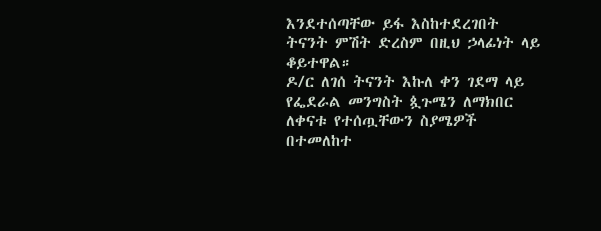እንደተሰጣቸው ይፋ እስከተደረገበት ትናንት ምሽት ድረስም በዚህ ኃላፊነት ላይ ቆይተዋል።
ዶ/ር ለገሰ ትናንት እኩለ ቀን ገደማ ላይ የፌደራል መንግስት ጷጉሜን ለማክበር ለቀናቱ የተሰጧቸውን ስያሜዎች በተመለከተ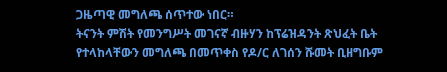ጋዜጣዊ መግለጫ ሰጥተው ነበር።
ትናንት ምሽት የመንግሥት መገናኛ ብዙሃን ከፕሬዝዳንት ጽህፈት ቤት የተላከላቸውን መግለጫ በመጥቀስ የዶ/ር ለገሰን ሹመት ቢዘግቡም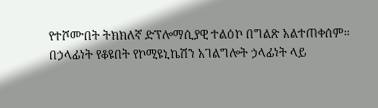የተሾሙበት ትክክለኛ ድፕሎማሲያዊ ተልዕኮ በግልጽ አልተጠቀሰም።
በኃላፊነት የቆዩበት የኮሚዩኒኬሽን አገልግሎት ኃላፊነት ላይ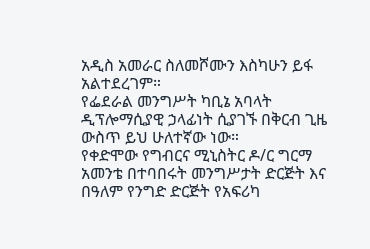አዲስ አመራር ስለመሾሙን እስካሁን ይፋ አልተደረገም።
የፌደራል መንግሥት ካቢኔ አባላት ዲፕሎማሲያዊ ኃላፊነት ሲያገኙ በቅርብ ጊዜ ውስጥ ይህ ሁለተኛው ነው።
የቀድሞው የግብርና ሚኒስትር ዶ/ር ግርማ አመንቴ በተባበሩት መንግሥታት ድርጅት እና በዓለም የንግድ ድርጅት የአፍሪካ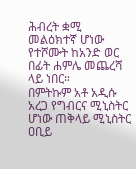ሕብረት ቋሚ መልዕክተኛ ሆነው የተሾሙት ከአንድ ወር በፊት ሐምሌ መጨረሻ ላይ ነበር።
በምትኩም አቶ አዲሱ አረጋ የግብርና ሚኒስትር ሆነው ጠቅላይ ሚኒስትር ዐቢይ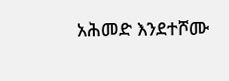አሕመድ እንደተሾሙ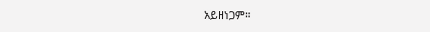አይዘነጋም።